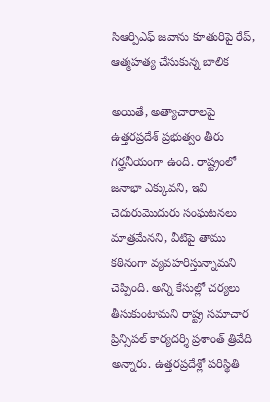సిఆర్పిఎఫ్ జవాను కూతురిపై రేప్, ఆత్మహత్య చేసుకున్న బాలిక

అయితే, అత్యాచారాలపై ఉత్తరప్రదేశ్ ప్రభుత్వం తీరు గర్హనీయంగా ఉంది. రాష్ట్రంలో జనాభా ఎక్కువని, ఇవి చెదురుమొదురు సంఘటనలు మాత్రమేనని, వీటిపై తాము కఠినంగా వ్యవహరిస్తున్నామని చెప్పింది. అన్ని కేసుల్లో చర్యలు తీసుకుంటామని రాష్ట్ర సమాచార ప్రిన్సిపల్ కార్యదర్శి ప్రశాంత్ త్రివేది అన్నారు. ఉత్తరప్రదేశ్లో పరిస్థితి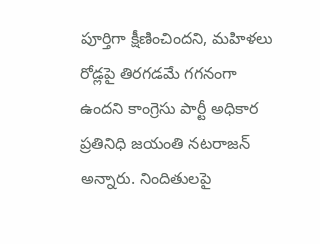పూర్తిగా క్షీణించిందని, మహిళలు రోడ్లపై తిరగడమే గగనంగా ఉందని కాంగ్రెసు పార్టీ అధికార ప్రతినిధి జయంతి నటరాజన్ అన్నారు. నిందితులపై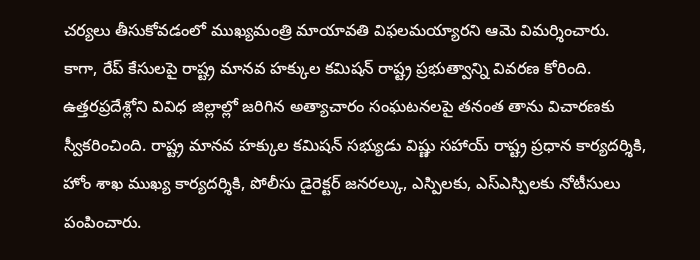చర్యలు తీసుకోవడంలో ముఖ్యమంత్రి మాయావతి విఫలమయ్యారని ఆమె విమర్శించారు.
కాగా, రేప్ కేసులపై రాష్ట్ర మానవ హక్కుల కమిషన్ రాష్ట్ర ప్రభుత్వాన్ని వివరణ కోరింది. ఉత్తరప్రదేశ్లోని వివిధ జిల్లాల్లో జరిగిన అత్యాచారం సంఘటనలపై తనంత తాను విచారణకు స్వీకరించింది. రాష్ట్ర మానవ హక్కుల కమిషన్ సభ్యుడు విష్ణు సహాయ్ రాష్ట్ర ప్రధాన కార్యదర్శికి, హోం శాఖ ముఖ్య కార్యదర్శికి, పోలీసు డైరెక్టర్ జనరల్కు, ఎస్పిలకు, ఎస్ఎస్పిలకు నోటీసులు పంపించారు.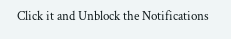Click it and Unblock the Notifications